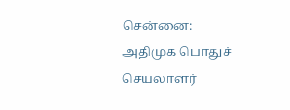சென்னை: அதிமுக பொதுச் செயலாளர்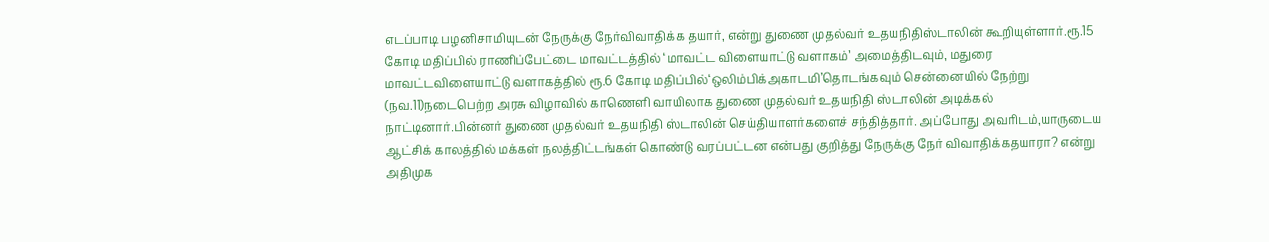எடப்பாடி பழனிசாமியுடன் நேருக்கு நேர்விவாதிக்க தயார், என்று துணை முதல்வர் உதயநிதிஸ்டாலின் கூறியுள்ளார்.ரூ.15 கோடி மதிப்பில் ராணிப்பேட்டை மாவட்டத்தில் ‘மாவட்ட விளையாட்டு வளாகம்’ அமைத்திடவும், மதுரை மாவட்டவிளையாட்டு வளாகத்தில் ரூ.6 கோடி மதிப்பில்‘ஒலிம்பிக்அகாடமி’தொடங்கவும் சென்னையில் நேற்று (நவ.11)நடைபெற்ற அரசு விழாவில் காணெளி வாயிலாக துணை முதல்வர் உதயநிதி ஸ்டாலின் அடிக்கல் நாட்டினார்.பின்னர் துணை முதல்வர் உதயநிதி ஸ்டாலின் செய்தியாளர்களைச் சந்தித்தார். அப்போது அவரிடம்,யாருடைய ஆட்சிக் காலத்தில் மக்கள் நலத்திட்டங்கள் கொண்டு வரப்பட்டன என்பது குறித்து நேருக்கு நேர் விவாதிக்கதயாரா? என்று அதிமுக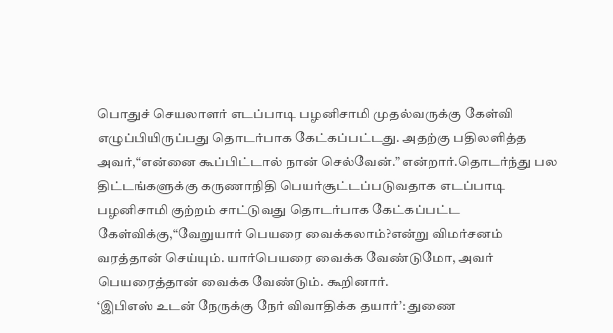பொதுச் செயலாளர் எடப்பாடி பழனிசாமி முதல்வருக்கு கேள்வி எழுப்பியிருப்பது தொடர்பாக கேட்கப்பட்டது. அதற்கு பதிலளித்த அவர்,“என்னை கூப்பிட்டால் நான் செல்வேன்.” என்றார்.தொடர்ந்து பல திட்டங்களுக்கு கருணாநிதி பெயர்சூட்டப்படுவதாக எடப்பாடி பழனிசாமி குற்றம் சாட்டுவது தொடர்பாக கேட்கப்பட்ட கேள்விக்கு,“வேறுயார் பெயரை வைக்கலாம்?என்று விமர்சனம் வரத்தான் செய்யும். யார்பெயரை வைக்க வேண்டுமோ, அவர் பெயரைத்தான் வைக்க வேண்டும். கூறினார்.
‘இபிஎஸ் உடன் நேருக்கு நேர் விவாதிக்க தயார்’: துணை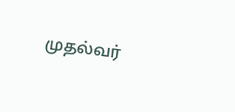முதல்வர்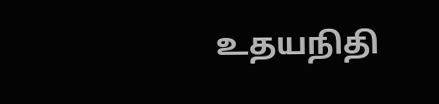உதயநிதி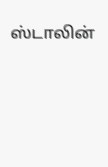ஸ்டாலின்